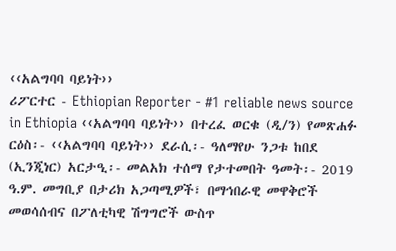‹‹አልግባባ ባይነት››
ሪፖርተር - Ethiopian Reporter - #1 reliable news source in Ethiopia ‹‹አልግባባ ባይነት›› በተረፈ ወርቁ (ዲ/ን) የመጽሐፉ ርዕስ፡- ‹‹አልግባባ ባይነት›› ደራሲ፡- ዓለማየሁ ንጋቱ ከበደ (ኢንጂነር) አርታዒ፡- መልአክ ተሰማ የታተመበት ዓመት፡- 2019 ዓ.ም. መግቢያ በታሪክ አጋጣሚዎች፣ በማኅበራዊ መዋቅሮች መወሳሰብና በፖለቲካዊ ሽግግሮች ውስጥ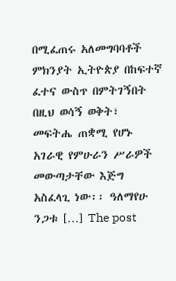በሚፈጠሩ አለመግባባቶች ምክንያት ኢትዮጵያ በከፍተኛ ፈተና ውስጥ በምትገኝበት በዚህ ወሳኝ ወቅት፣ መፍትሔ ጠቋሚ የሆኑ አገራዊ የምሁራን ሥራዎች መውጣታቸው እጅግ አስፈላጊ ነው፡፡ ዓለማየሁ ንጋቱ […] The post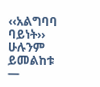‹‹አልግባባ ባይነት››
ሁሉንም ይመልከቱ —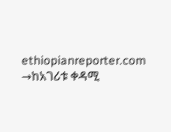ethiopianreporter.com →ከአገሪቱ ቀዳሚ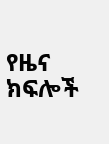የዜና ክፍሎች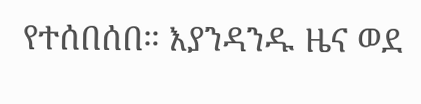የተሰበሰበ። እያንዳንዱ ዜና ወደ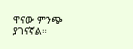ዋናው ምንጭ ያገናኛል።